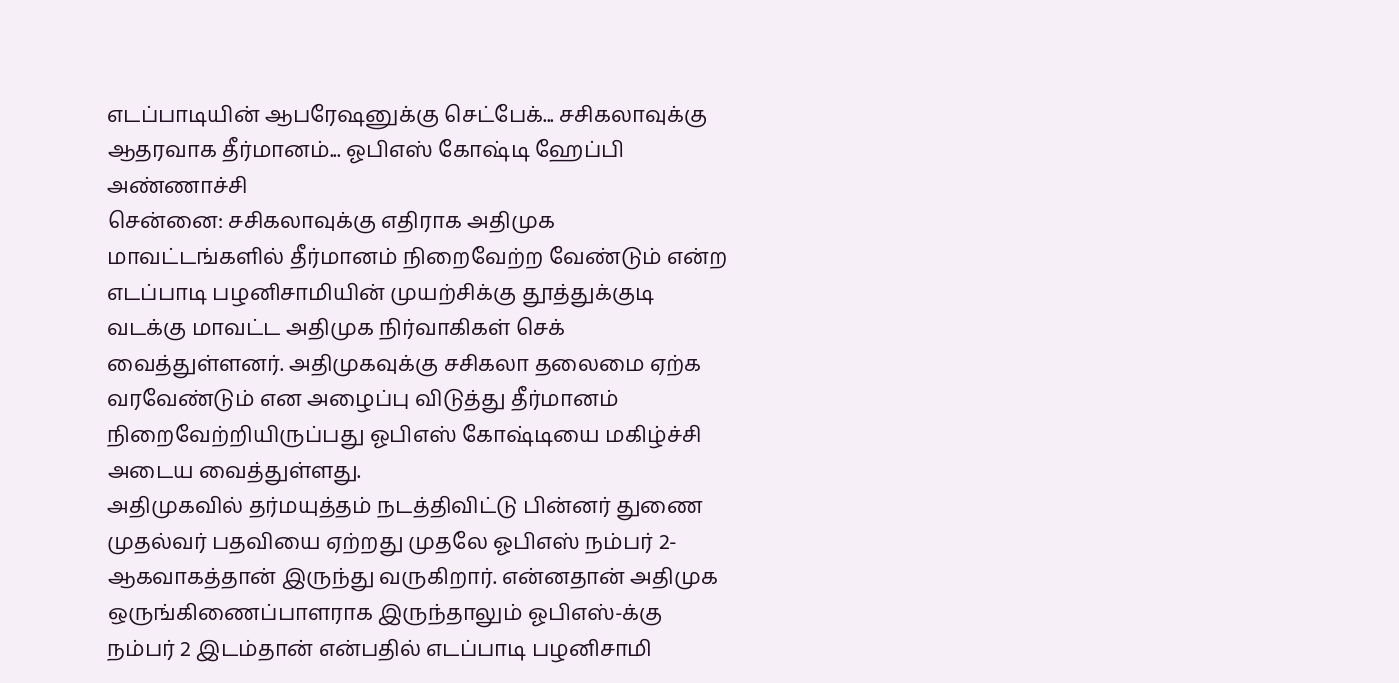எடப்பாடியின் ஆபரேஷனுக்கு செட்பேக்... சசிகலாவுக்கு ஆதரவாக தீர்மானம்... ஓபிஎஸ் கோஷ்டி ஹேப்பி அண்ணாச்சி
சென்னை: சசிகலாவுக்கு எதிராக அதிமுக மாவட்டங்களில் தீர்மானம் நிறைவேற்ற வேண்டும் என்ற எடப்பாடி பழனிசாமியின் முயற்சிக்கு தூத்துக்குடி வடக்கு மாவட்ட அதிமுக நிர்வாகிகள் செக் வைத்துள்ளனர். அதிமுகவுக்கு சசிகலா தலைமை ஏற்க வரவேண்டும் என அழைப்பு விடுத்து தீர்மானம் நிறைவேற்றியிருப்பது ஓபிஎஸ் கோஷ்டியை மகிழ்ச்சி அடைய வைத்துள்ளது.
அதிமுகவில் தர்மயுத்தம் நடத்திவிட்டு பின்னர் துணை முதல்வர் பதவியை ஏற்றது முதலே ஓபிஎஸ் நம்பர் 2-ஆகவாகத்தான் இருந்து வருகிறார். என்னதான் அதிமுக ஒருங்கிணைப்பாளராக இருந்தாலும் ஓபிஎஸ்-க்கு நம்பர் 2 இடம்தான் என்பதில் எடப்பாடி பழனிசாமி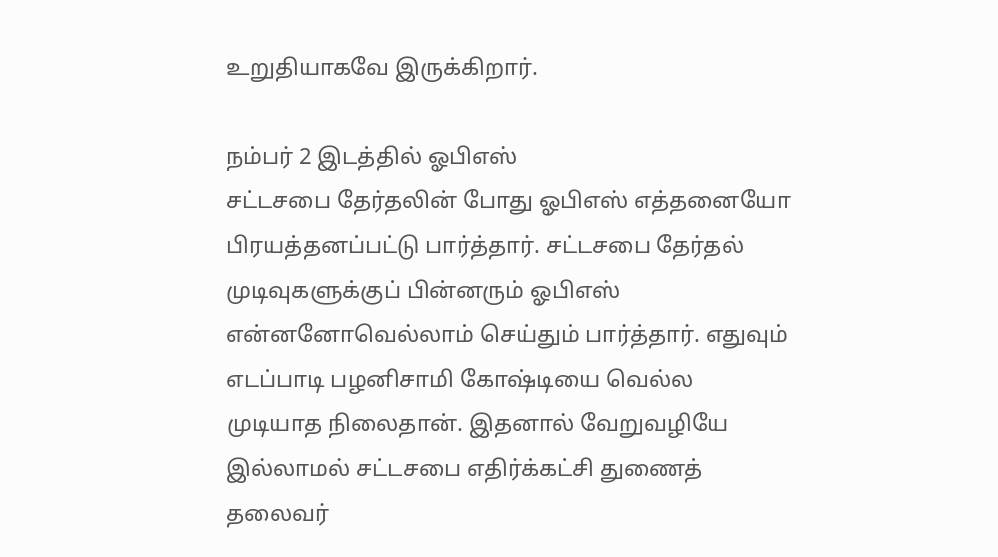உறுதியாகவே இருக்கிறார்.

நம்பர் 2 இடத்தில் ஓபிஎஸ்
சட்டசபை தேர்தலின் போது ஓபிஎஸ் எத்தனையோ பிரயத்தனப்பட்டு பார்த்தார். சட்டசபை தேர்தல் முடிவுகளுக்குப் பின்னரும் ஓபிஎஸ் என்னனோவெல்லாம் செய்தும் பார்த்தார். எதுவும் எடப்பாடி பழனிசாமி கோஷ்டியை வெல்ல முடியாத நிலைதான். இதனால் வேறுவழியே இல்லாமல் சட்டசபை எதிர்க்கட்சி துணைத் தலைவர்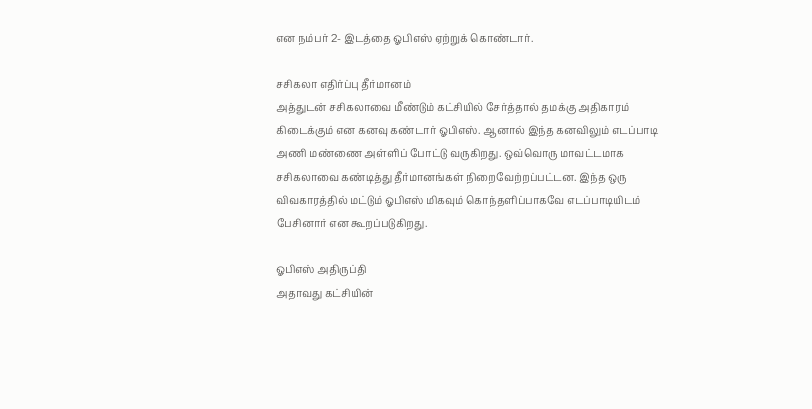என நம்பர் 2- இடத்தை ஓபிஎஸ் ஏற்றுக் கொண்டார்.

சசிகலா எதிர்ப்பு தீர்மானம்
அத்துடன் சசிகலாவை மீண்டும் கட்சியில் சேர்த்தால் தமக்கு அதிகாரம் கிடைக்கும் என கனவு கண்டார் ஓபிஎஸ். ஆனால் இந்த கனவிலும் எடப்பாடி அணி மண்ணை அள்ளிப் போட்டு வருகிறது. ஒவ்வொரு மாவட்டமாக சசிகலாவை கண்டித்து தீர்மானங்கள் நிறைவேற்றப்பட்டன. இந்த ஒரு விவகாரத்தில் மட்டும் ஓபிஎஸ் மிகவும் கொந்தளிப்பாகவே எடப்பாடியிடம் பேசினார் என கூறப்படுகிறது.

ஓபிஎஸ் அதிருப்தி
அதாவது கட்சியின்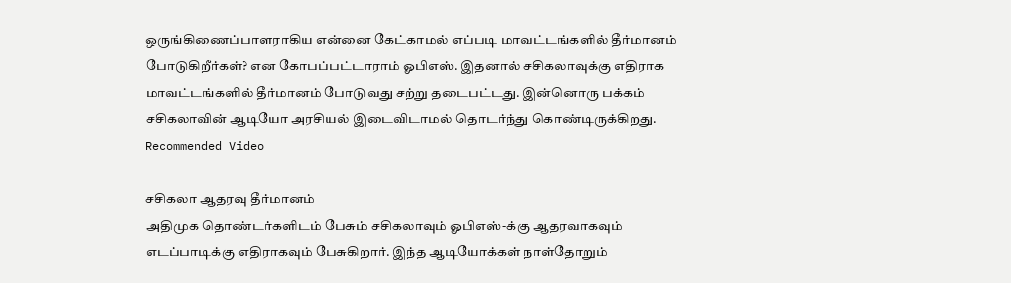ஒருங்கிணைப்பாளராகிய என்னை கேட்காமல் எப்படி மாவட்டங்களில் தீர்மானம் போடுகிறீர்கள்? என கோபப்பட்டாராம் ஓபிஎஸ். இதனால் சசிகலாவுக்கு எதிராக மாவட்டங்களில் தீர்மானம் போடுவது சற்று தடைபட்டது. இன்னொரு பக்கம் சசிகலாவின் ஆடியோ அரசியல் இடைவிடாமல் தொடர்ந்து கொண்டிருக்கிறது.
Recommended Video

சசிகலா ஆதரவு தீர்மானம்
அதிமுக தொண்டர்களிடம் பேசும் சசிகலாவும் ஓபிஎஸ்-க்கு ஆதரவாகவும் எடப்பாடிக்கு எதிராகவும் பேசுகிறார். இந்த ஆடியோக்கள் நாள்தோறும்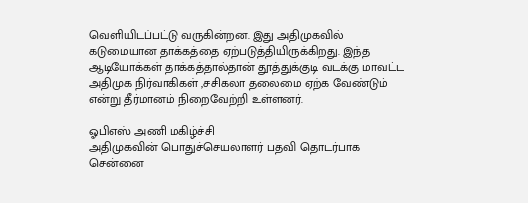வெளியிடப்பட்டு வருகின்றன. இது அதிமுகவில் கடுமையான தாக்கத்தை ஏற்படுத்தியிருக்கிறது. இந்த ஆடியோக்கள் தாக்கத்தால்தான் தூத்துக்குடி வடக்கு மாவட்ட அதிமுக நிர்வாகிகள் ,சசிகலா தலைமை ஏற்க வேண்டும் என்று தீர்மானம் நிறைவேற்றி உள்ளனர்.

ஓபிஎஸ் அணி மகிழ்ச்சி
அதிமுகவின் பொதுச்செயலாளர் பதவி தொடர்பாக சென்னை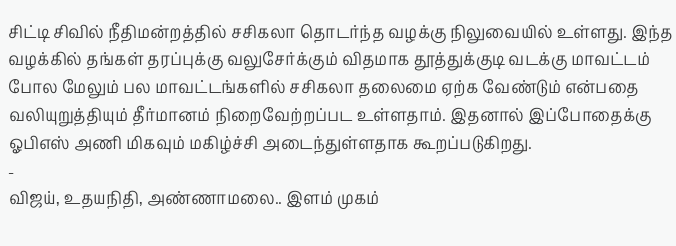சிட்டி சிவில் நீதிமன்றத்தில் சசிகலா தொடர்ந்த வழக்கு நிலுவையில் உள்ளது. இந்த வழக்கில் தங்கள் தரப்புக்கு வலுசேர்க்கும் விதமாக தூத்துக்குடி வடக்கு மாவட்டம் போல மேலும் பல மாவட்டங்களில் சசிகலா தலைமை ஏற்க வேண்டும் என்பதை வலியுறுத்தியும் தீர்மானம் நிறைவேற்றப்பட உள்ளதாம். இதனால் இப்போதைக்கு ஓபிஎஸ் அணி மிகவும் மகிழ்ச்சி அடைந்துள்ளதாக கூறப்படுகிறது.
-
விஜய், உதயநிதி, அண்ணாமலை.. இளம் முகம்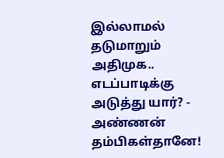இல்லாமல் தடுமாறும் அதிமுக.. எடப்பாடிக்கு அடுத்து யார்? -
அண்ணன் தம்பிகள்தானே!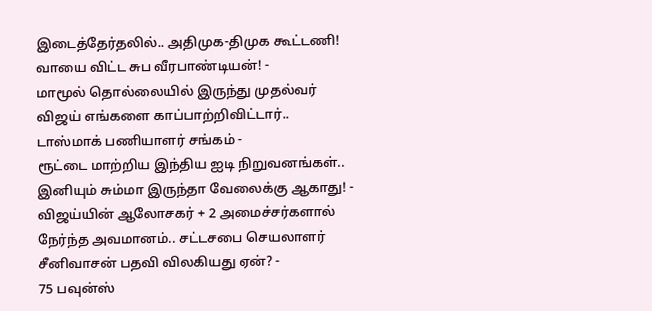இடைத்தேர்தலில்.. அதிமுக-திமுக கூட்டணி! வாயை விட்ட சுப வீரபாண்டியன்! -
மாமூல் தொல்லையில் இருந்து முதல்வர் விஜய் எங்களை காப்பாற்றிவிட்டார்.. டாஸ்மாக் பணியாளர் சங்கம் -
ரூட்டை மாற்றிய இந்திய ஐடி நிறுவனங்கள்.. இனியும் சும்மா இருந்தா வேலைக்கு ஆகாது! -
விஜய்யின் ஆலோசகர் + 2 அமைச்சர்களால் நேர்ந்த அவமானம்.. சட்டசபை செயலாளர் சீனிவாசன் பதவி விலகியது ஏன்? -
75 பவுன்ஸ்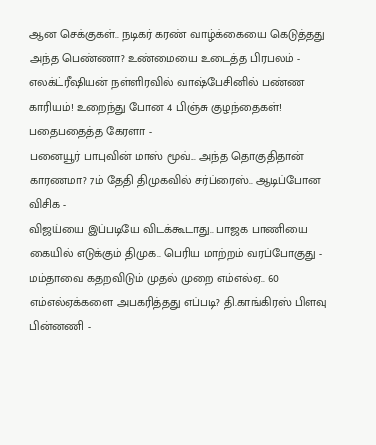ஆன செக்குகள்.. நடிகர் கரண் வாழ்க்கையை கெடுத்தது அந்த பெண்ணா? உண்மையை உடைத்த பிரபலம் -
எலக்ட்ரீஷியன் நள்ளிரவில் வாஷ்பேசினில் பண்ண காரியம்! உறைந்து போன 4 பிஞ்சு குழந்தைகள்! பதைபதைத்த கேரளா -
பனையூர் பாபுவின் மாஸ் மூவ்... அந்த தொகுதிதான் காரணமா? 7ம் தேதி திமுகவில் சர்ப்ரைஸ்.. ஆடிப்போன விசிக -
விஜய்யை இப்படியே விடக்கூடாது.. பாஜக பாணியை கையில் எடுக்கும் திமுக.. பெரிய மாற்றம் வரப்போகுது -
மம்தாவை கதறவிடும் முதல் முறை எம்எல்ஏ.. 60 எம்எல்ஏக்களை அபகரித்தது எப்படி? தி.காங்கிரஸ் பிளவு பின்னணி -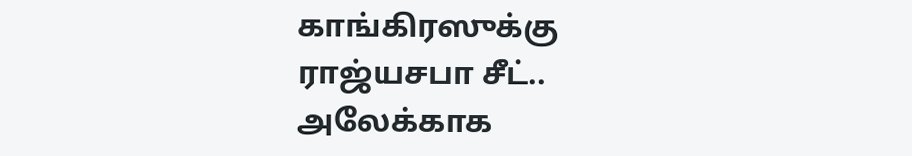காங்கிரஸுக்கு ராஜ்யசபா சீட்.. அலேக்காக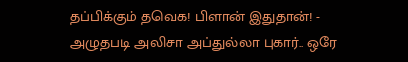தப்பிக்கும் தவெக! பிளான் இதுதான்! -
அழுதபடி அலிசா அப்துல்லா புகார்.. ஒரே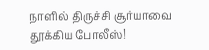நாளில் திருச்சி சூர்யாவை தூக்கிய போலீஸ்!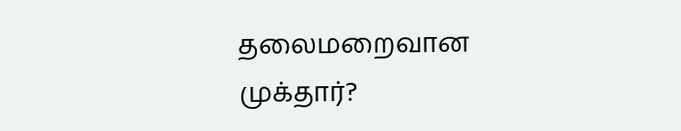தலைமறைவான முக்தார்?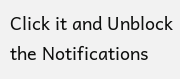Click it and Unblock the Notifications